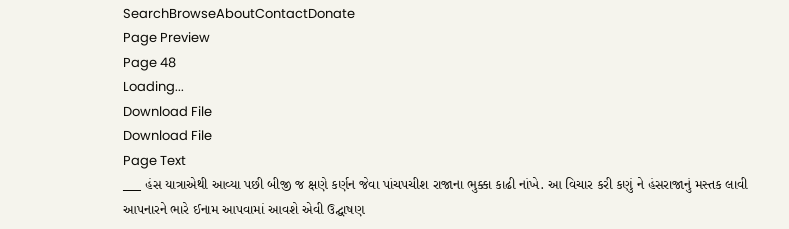SearchBrowseAboutContactDonate
Page Preview
Page 48
Loading...
Download File
Download File
Page Text
___ હંસ યાત્રાએથી આવ્યા પછી બીજી જ ક્ષણે કર્ણન જેવા પાંચપચીશ રાજાના ભુક્કા કાઢી નાંખે. આ વિચાર કરી કણું ને હંસરાજાનું મસ્તક લાવી આપનારને ભારે ઈનામ આપવામાં આવશે એવી ઉદ્ઘાષણ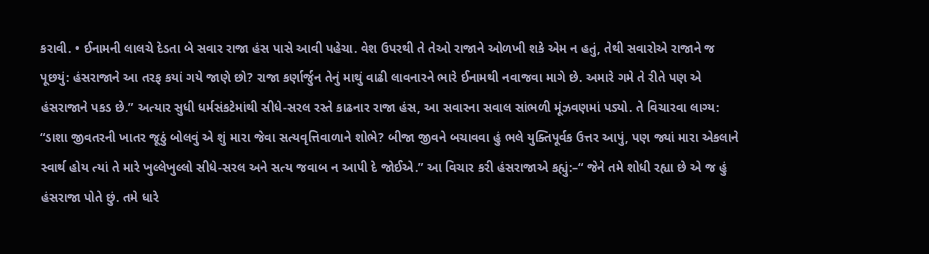કરાવી. • ઈનામની લાલચે દેડતા બે સવાર રાજા હંસ પાસે આવી પહેચા. વેશ ઉપરથી તે તેઓ રાજાને ઓળખી શકે એમ ન હતું, તેથી સવારોએ રાજાને જ પૂછયું: હંસરાજાને આ તરફ કયાં ગયે જાણે છો? રાજા કર્ણાર્જુન તેનું માથું વાઢી લાવનારને ભારે ઈનામથી નવાજવા માગે છે. અમારે ગમે તે રીતે પણ એ હંસરાજાને પકડ છે.” અત્યાર સુધી ધર્મસંકટેમાંથી સીધે-સરલ રસ્તે કાઢનાર રાજા હંસ, આ સવારના સવાલ સાંભળી મૂંઝવણમાં પડ્યો. તે વિચારવા લાગ્ય: “ડાશા જીવતરની ખાતર જૂઠું બોલવું એ શું મારા જેવા સત્યવૃત્તિવાળાને શોભે? બીજા જીવને બચાવવા હું ભલે યુક્તિપૂર્વક ઉત્તર આપું, પણ જ્યાં મારા એકલાને સ્વાર્થ હોય ત્યાં તે મારે ખુલ્લેખુલ્લો સીધે-સરલ અને સત્ય જવાબ ન આપી દે જોઈએ.” આ વિચાર કરી હંસરાજાએ કહ્યું:–“ જેને તમે શોધી રહ્યા છે એ જ હું હંસરાજા પોતે છું. તમે ધારે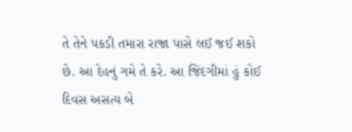તે તેને પકડી તમારા રાજા પાસે લઈ જઈ શકો છે. આ દેહનું ગમે તે કરે. આ જિંદગીમાં હું કોઈ દિવસ અસત્ય બે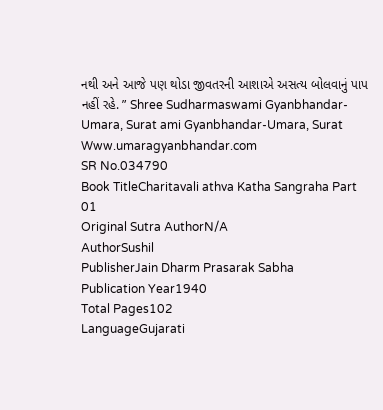નથી અને આજે પણ થોડા જીવતરની આશાએ અસત્ય બોલવાનું પાપ નહીં રહે. ” Shree Sudharmaswami Gyanbhandar-Umara, Surat ami Gyanbhandar-Umara, Surat Www.umaragyanbhandar.com
SR No.034790
Book TitleCharitavali athva Katha Sangraha Part 01
Original Sutra AuthorN/A
AuthorSushil
PublisherJain Dharm Prasarak Sabha
Publication Year1940
Total Pages102
LanguageGujarati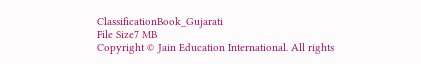ClassificationBook_Gujarati
File Size7 MB
Copyright © Jain Education International. All rights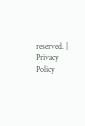reserved. | Privacy Policy